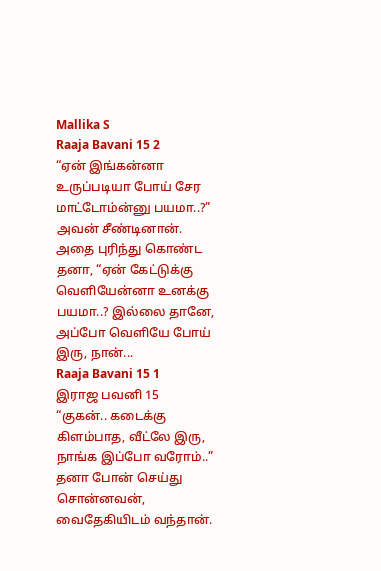Mallika S
Raaja Bavani 15 2
“ஏன் இங்கன்னா உருப்படியா போய் சேர மாட்டோம்ன்னு பயமா..?” அவன் சீண்டினான்.
அதை புரிந்து கொண்ட தனா, “ஏன் கேட்டுக்கு வெளியேன்னா உனக்கு பயமா..? இல்லை தானே, அப்போ வெளியே போய் இரு, நான்...
Raaja Bavani 15 1
இராஜ பவனி 15
“குகன்.. கடைக்கு கிளம்பாத, வீட்லே இரு, நாங்க இப்போ வரோம்..” தனா போன் செய்து சொன்னவன், வைதேகியிடம் வந்தான்.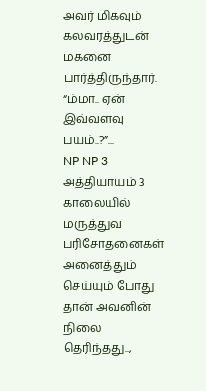அவர் மிகவும் கலவரத்துடன் மகனை பார்த்திருந்தார். “ம்மா.. ஏன் இவ்வளவு பயம்..?”...
NP NP 3
அத்தியாயம் 3
காலையில் மருத்துவ பரிசோதனைகள் அனைத்தும் செய்யும் போது தான் அவனின் நிலை தெரிந்தது..,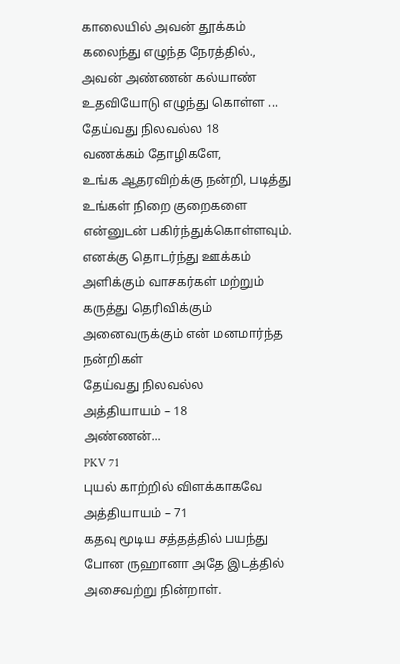காலையில் அவன் தூக்கம் கலைந்து எழுந்த நேரத்தில்., அவன் அண்ணன் கல்யாண் உதவியோடு எழுந்து கொள்ள ...
தேய்வது நிலவல்ல 18
வணக்கம் தோழிகளே,
உங்க ஆதரவிற்க்கு நன்றி, படித்து உங்கள் நிறை குறைகளை என்னுடன் பகிர்ந்துக்கொள்ளவும்.
எனக்கு தொடர்ந்து ஊக்கம் அளிக்கும் வாசகர்கள் மற்றும் கருத்து தெரிவிக்கும் அனைவருக்கும் என் மனமார்ந்த நன்றிகள்
தேய்வது நிலவல்ல
அத்தியாயம் – 18
அண்ணன்...
PKV 71
புயல் காற்றில் விளக்காகவே
அத்தியாயம் – 71
கதவு மூடிய சத்தத்தில் பயந்து போன ருஹானா அதே இடத்தில் அசைவற்று நின்றாள்.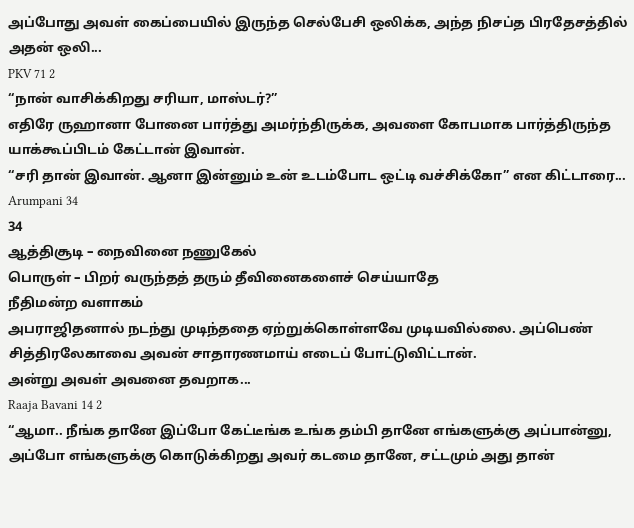அப்போது அவள் கைப்பையில் இருந்த செல்பேசி ஒலிக்க, அந்த நிசப்த பிரதேசத்தில் அதன் ஒலி...
PKV 71 2
“நான் வாசிக்கிறது சரியா, மாஸ்டர்?”
எதிரே ருஹானா போனை பார்த்து அமர்ந்திருக்க, அவளை கோபமாக பார்த்திருந்த யாக்கூப்பிடம் கேட்டான் இவான்.
“சரி தான் இவான். ஆனா இன்னும் உன் உடம்போட ஒட்டி வச்சிக்கோ” என கிட்டாரை...
Arumpani 34
34
ஆத்திசூடி – நைவினை நணுகேல்
பொருள் – பிறர் வருந்தத் தரும் தீவினைகளைச் செய்யாதே
நீதிமன்ற வளாகம்
அபராஜிதனால் நடந்து முடிந்ததை ஏற்றுக்கொள்ளவே முடியவில்லை. அப்பெண் சித்திரலேகாவை அவன் சாதாரணமாய் எடைப் போட்டுவிட்டான்.
அன்று அவள் அவனை தவறாக...
Raaja Bavani 14 2
“ஆமா.. நீங்க தானே இப்போ கேட்டீங்க உங்க தம்பி தானே எங்களுக்கு அப்பான்னு, அப்போ எங்களுக்கு கொடுக்கிறது அவர் கடமை தானே, சட்டமும் அது தான்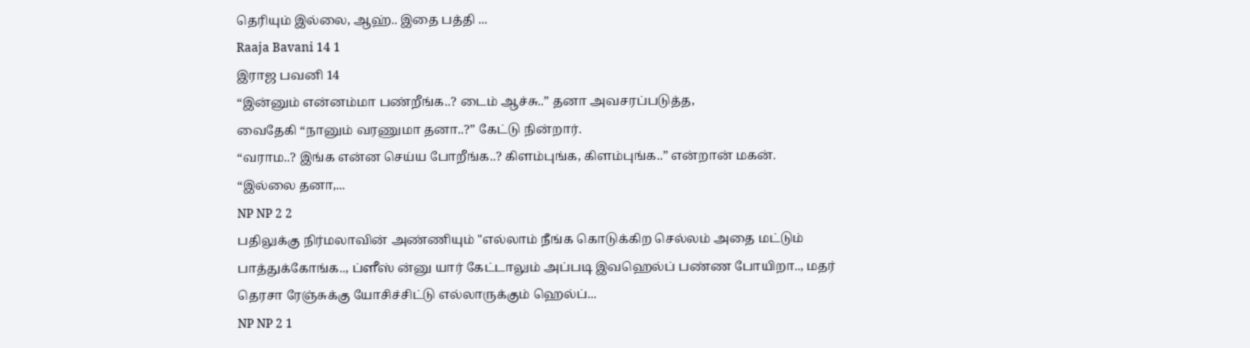தெரியும் இல்லை, ஆஹ்.. இதை பத்தி ...
Raaja Bavani 14 1
இராஜ பவனி 14
“இன்னும் என்னம்மா பண்றீங்க..? டைம் ஆச்சு..” தனா அவசரப்படுத்த,
வைதேகி “நானும் வரணுமா தனா..?” கேட்டு நின்றார்.
“வராம..? இங்க என்ன செய்ய போறீங்க..? கிளம்புங்க, கிளம்புங்க..” என்றான் மகன்.
“இல்லை தனா,...
NP NP 2 2
பதிலுக்கு நிர்மலாவின் அண்ணியும் "எல்லாம் நீங்க கொடுக்கிற செல்லம் அதை மட்டும் பாத்துக்கோங்க.., ப்ளீஸ் ன்னு யார் கேட்டாலும் அப்படி இவஹெல்ப் பண்ண போயிறா.., மதர் தெரசா ரேஞ்சுக்கு யோசிச்சிட்டு எல்லாருக்கும் ஹெல்ப்...
NP NP 2 1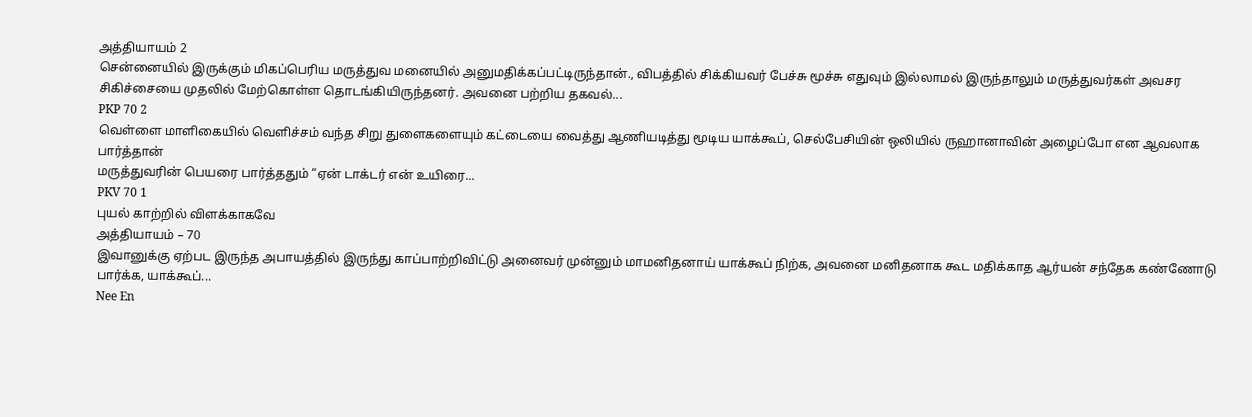அத்தியாயம் 2
சென்னையில் இருக்கும் மிகப்பெரிய மருத்துவ மனையில் அனுமதிக்கப்பட்டிருந்தான்., விபத்தில் சிக்கியவர் பேச்சு மூச்சு எதுவும் இல்லாமல் இருந்தாலும் மருத்துவர்கள் அவசர சிகிச்சையை முதலில் மேற்கொள்ள தொடங்கியிருந்தனர். அவனை பற்றிய தகவல்...
PKP 70 2
வெள்ளை மாளிகையில் வெளிச்சம் வந்த சிறு துளைகளையும் கட்டையை வைத்து ஆணியடித்து மூடிய யாக்கூப், செல்பேசியின் ஒலியில் ருஹானாவின் அழைப்போ என ஆவலாக பார்த்தான்
மருத்துவரின் பெயரை பார்த்ததும் “ஏன் டாக்டர் என் உயிரை...
PKV 70 1
புயல் காற்றில் விளக்காகவே
அத்தியாயம் – 70
இவானுக்கு ஏற்பட இருந்த அபாயத்தில் இருந்து காப்பாற்றிவிட்டு அனைவர் முன்னும் மாமனிதனாய் யாக்கூப் நிற்க, அவனை மனிதனாக கூட மதிக்காத ஆர்யன் சந்தேக கண்ணோடு பார்க்க, யாக்கூப்...
Nee En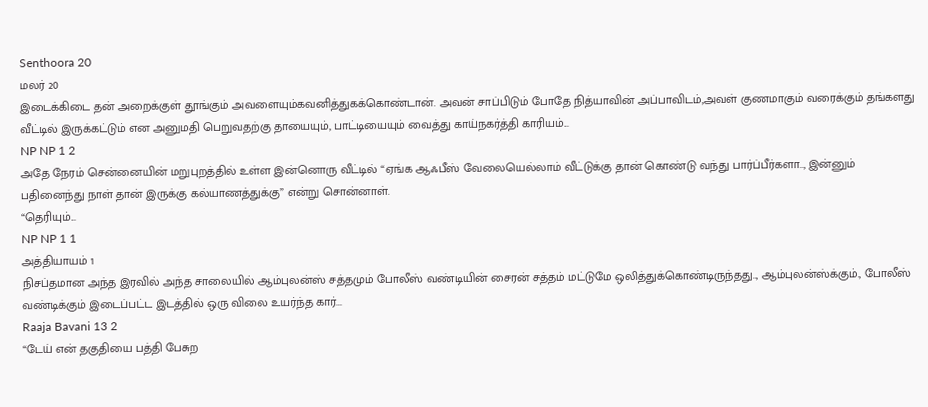Senthoora 20
மலர் 20
இடைக்கிடை தன் அறைக்குள் தூங்கும் அவளையும்கவனித்துகக்கொண்டான். அவன் சாப்பிடும் போதே நித்யாவின் அப்பாவிடம்,அவள் குணமாகும் வரைக்கும் தங்களது வீட்டில் இருக்கட்டும் என அனுமதி பெறுவதற்கு தாயையும், பாட்டியையும் வைத்து காய்நகர்த்தி காரியம்...
NP NP 1 2
அதே நேரம் சென்னையின் மறுபுறத்தில் உள்ள இன்னொரு வீட்டில் “ஏங்க ஆஃபீஸ் வேலையெல்லாம் வீட்டுக்கு தான் கொண்டு வந்து பார்ப்பீர்களா.., இன்னும் பதினைந்து நாள் தான் இருக்கு கல்யாணத்துக்கு” என்று சொன்னாள்.
“தெரியும்...
NP NP 1 1
அத்தியாயம் 1
நிசப்தமான அந்த இரவில் அந்த சாலையில் ஆம்புலன்ஸ் சத்தமும் போலீஸ் வண்டியின் சைரன் சத்தம் மட்டுமே ஒலித்துக்கொண்டிருந்தது.., ஆம்புலன்ஸ்க்கும்., போலீஸ் வண்டிக்கும் இடைப்பட்ட இடத்தில் ஒரு விலை உயர்ந்த கார்...
Raaja Bavani 13 2
“டேய் என் தகுதியை பத்தி பேசுற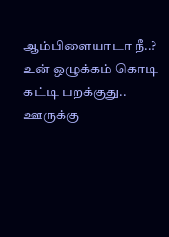ஆம்பிளையாடா நீ..? உன் ஒழுக்கம் கொடி கட்டி பறக்குது.. ஊருக்கு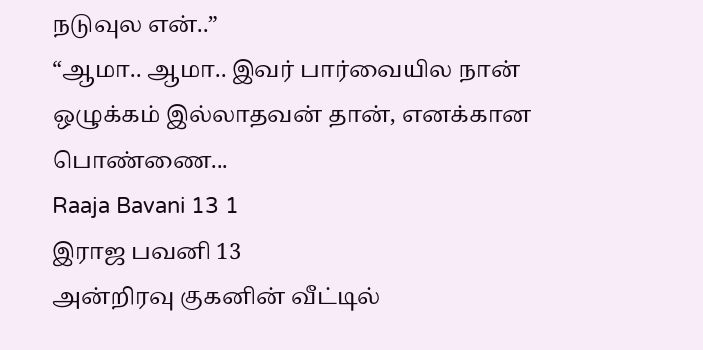நடுவுல என்..”
“ஆமா.. ஆமா.. இவர் பார்வையில நான் ஒழுக்கம் இல்லாதவன் தான், எனக்கான பொண்ணை...
Raaja Bavani 13 1
இராஜ பவனி 13
அன்றிரவு குகனின் வீட்டில்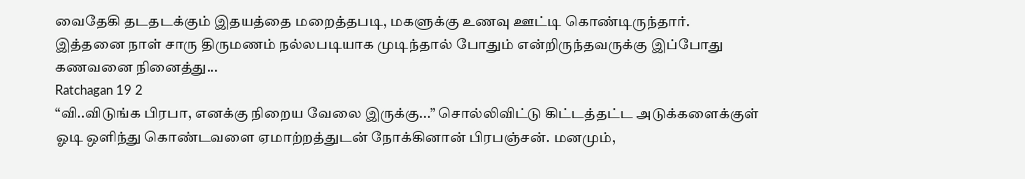வைதேகி தடதடக்கும் இதயத்தை மறைத்தபடி, மகளுக்கு உணவு ஊட்டி கொண்டிருந்தார். இத்தனை நாள் சாரு திருமணம் நல்லபடியாக முடிந்தால் போதும் என்றிருந்தவருக்கு இப்போது கணவனை நினைத்து...
Ratchagan 19 2
“வி..விடுங்க பிரபா, எனக்கு நிறைய வேலை இருக்கு...” சொல்லிவிட்டு கிட்டத்தட்ட அடுக்களைக்குள் ஓடி ஒளிந்து கொண்டவளை ஏமாற்றத்துடன் நோக்கினான் பிரபஞ்சன். மனமும்,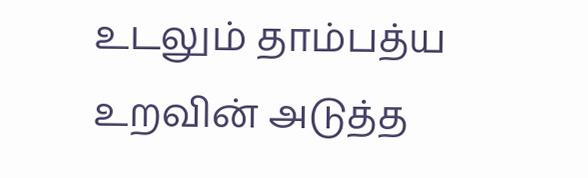உடலும் தாம்பத்ய உறவின் அடுத்த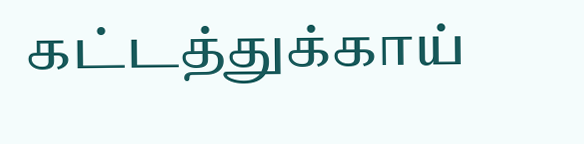கட்டத்துக்காய்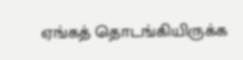ஏங்கத் தொடங்கியிருக்க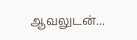ஆவலுடன்...